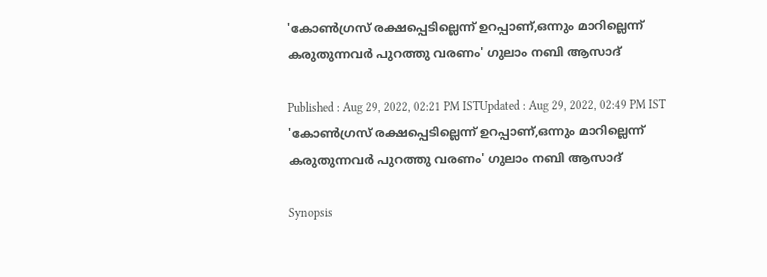'കോൺഗ്രസ് രക്ഷപ്പെടില്ലെന്ന് ഉറപ്പാണ്,ഒന്നും മാറില്ലെന്ന് കരുതുന്നവർ പുറത്തു വരണം' ഗുലാം നബി ആസാദ്

Published : Aug 29, 2022, 02:21 PM ISTUpdated : Aug 29, 2022, 02:49 PM IST
'കോൺഗ്രസ് രക്ഷപ്പെടില്ലെന്ന് ഉറപ്പാണ്,ഒന്നും മാറില്ലെന്ന് കരുതുന്നവർ പുറത്തു വരണം' ഗുലാം നബി ആസാദ്

Synopsis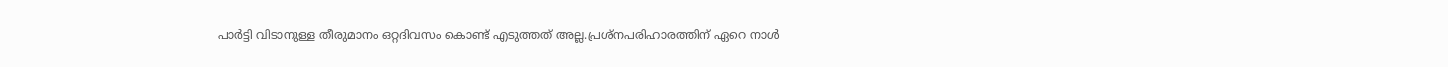പാർട്ടി വിടാനുള്ള തീരുമാനം ഒറ്റദിവസം കൊണ്ട് എടുത്തത് അല്ല.പ്രശ്നപരിഹാരത്തിന് ഏറെ നാൾ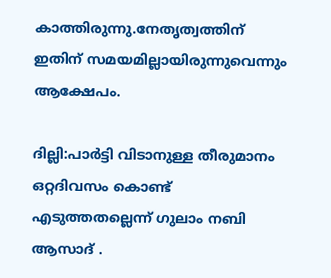കാത്തിരുന്നു.നേതൃത്വത്തിന് ഇതിന് സമയമില്ലായിരുന്നുവെന്നും ആക്ഷേപം.

ദില്ലി:പാർട്ടി വിടാനുള്ള തീരുമാനം ഒറ്റദിവസം കൊണ്ട് എടുത്തതല്ലെന്ന് ഗുലാം നബി ആസാദ് .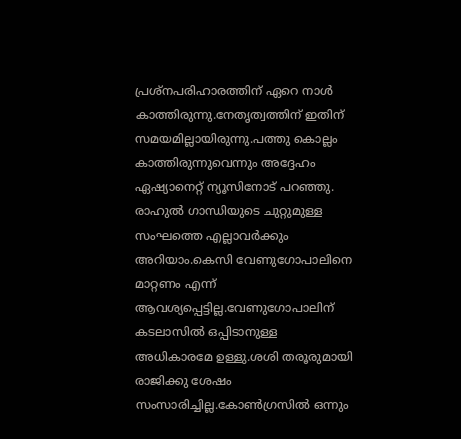പ്രശ്നപരിഹാരത്തിന് ഏറെ നാൾ കാത്തിരുന്നു.നേതൃത്വത്തിന് ഇതിന് സമയമില്ലായിരുന്നു.പത്തു കൊല്ലം കാത്തിരുന്നുവെന്നും അദ്ദേഹം ഏഷ്യാനെറ്റ് ന്യൂസിനോട് പറഞ്ഞു. രാഹുൽ ഗാന്ധിയുടെ ചുറ്റുമുള്ള സംഘത്തെ എല്ലാവർക്കും അറിയാം.കെസി വേണുഗോപാലിനെ മാറ്റണം എന്ന് ആവശ്യപ്പെട്ടില്ല.വേണുഗോപാലിന് കടലാസിൽ ഒപ്പിടാനുള്ള അധികാരമേ ഉള്ളു.ശശി തരൂരുമായി രാജിക്കു ശേഷം സംസാരിച്ചില്ല.കോൺഗ്രസിൽ ഒന്നും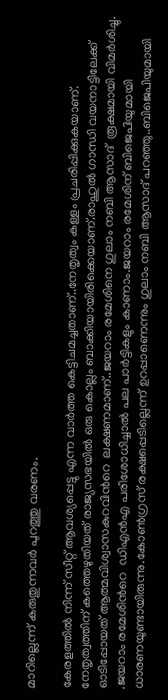മാറില്ലെന്ന് കരുതുന്നവർ പുറത്തു വരണം.

കേരളത്തിൽ നിന്ന് സീറ്റ് ആവശ്യപ്പെട്ടു എന്ന വാർത്ത കെട്ടിചമച്ചതാണ്..നേതൃത്വം കള്ളം പ്രചരിപ്പിക്കുകയാണ്. നേതൃത്വത്തിന് കത്തെഴുതിയത് രാജ്യസഭയിൽ ഒരു കൊല്ലം ബാക്കിയായിരിക്കെയാണ്.രാഹുൽ ഗാന്ധി വയനാട്ടിലേക്ക് ഓടിപ്പോയത് ആത്മവിശ്വാസകുറവിന്‍റെ  ലക്ഷണമാണ്..ജയറാം രമേശിനെ ഗുലാം നബി ആസാദ്  രൂക്ഷമായി വിമർശിച്ചു. .ജയറാം രമേശിന്‍റെ  ഡിഎൻഎ പരിശോധിച്ചാൽ പല പാർട്ടികളും കാണാം.ജയറാം രമേശിന് ബിജെപിയുമായി ധാരണയുണ്ടായിരുന്നു.കോൺഗ്രസ് രക്ഷപ്പെടില്ലെന്ന് ഉറപ്പാണെന്നും ഗുലാം നബി ആസാദ് പറഞ്ഞു..ബിജെപിയുമായി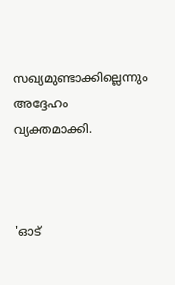സഖ്യമുണ്ടാക്കില്ലെന്നും അദ്ദേഹം വ്യക്തമാക്കി.



'ഓട്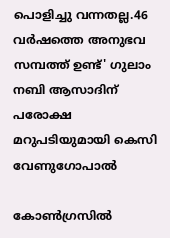പൊളിച്ചു വന്നതല്ല.46 വർഷത്തെ അനുഭവ സമ്പത്ത് ഉണ്ട്' ഗുലാം നബി ആസാദിന് പരോക്ഷ മറുപടിയുമായി കെസി വേണുഗോപാല്‍

കോണ്‍ഗ്രസില്‍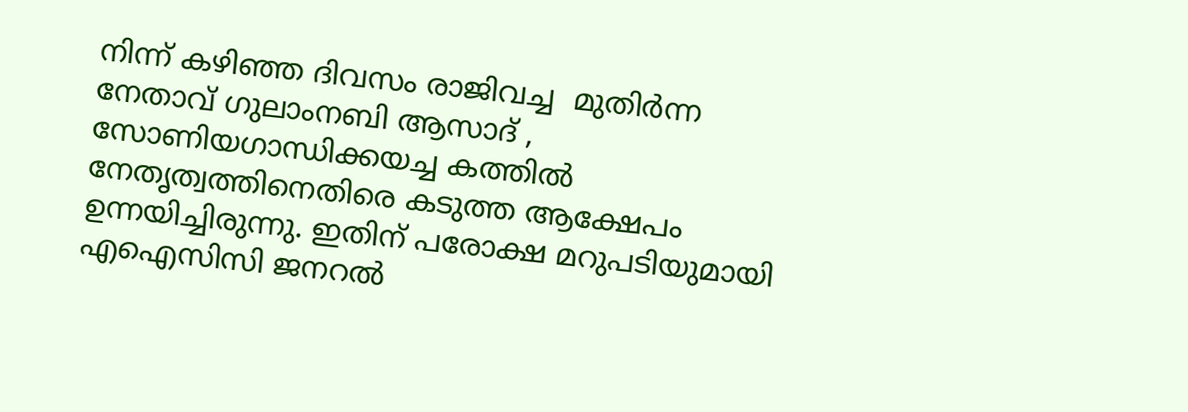നിന്ന് കഴിഞ്ഞ ദിവസം രാജിവച്ച  മുതിര്‍ന്ന നേതാവ് ഗുലാംനബി ആസാദ് , സോണിയഗാന്ധിക്കയച്ച കത്തില്‍ നേതൃത്വത്തിനെതിരെ കടുത്ത ആക്ഷേപം ഉന്നയിച്ചിരുന്നു. ഇതിന് പരോക്ഷ മറുപടിയുമായി എഐസിസി ജനറല്‍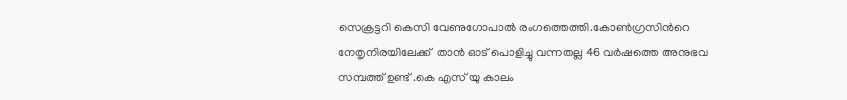സെക്രട്ടറി കെസി വേണുഗോപാല്‍ രംഗത്തെത്തി.കോണ്‍ഗ്രസിന്‍റെ നേതൃനിരയിലേക്ക്  താൻ ഓട് പൊളിച്ചു വന്നതല്ല 46 വർഷത്തെ അനുഭവ സമ്പത്ത് ഉണ്ട് .കെ എസ് യു കാലം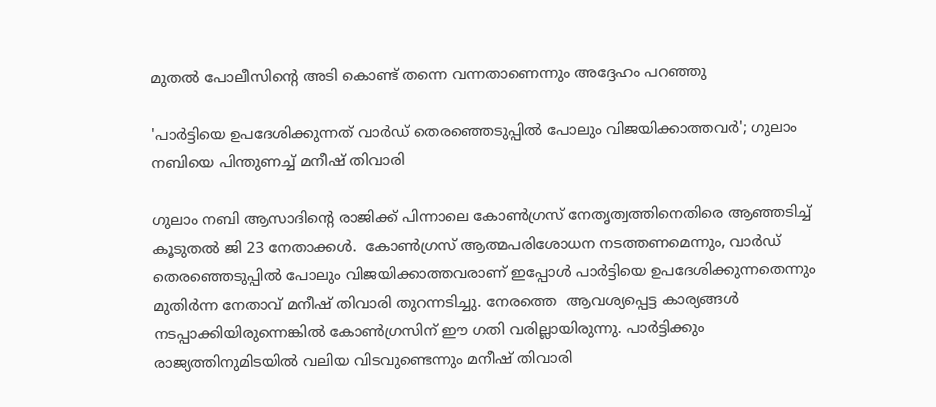മുതൽ പോലീസിന്റെ അടി കൊണ്ട് തന്നെ വന്നതാണെന്നും അദ്ദേഹം പറഞ്ഞു

'പാർട്ടിയെ ഉപദേശിക്കുന്നത് വാർഡ് തെരഞ്ഞെടുപ്പില്‍ പോലും വിജയിക്കാത്തവർ'; ഗുലാം നബിയെ പിന്തുണച്ച് മനീഷ് തിവാരി

ഗുലാം നബി ആസാദിന്‍റെ രാജിക്ക് പിന്നാലെ കോൺഗ്രസ് നേതൃത്വത്തിനെതിരെ ആഞ്ഞടിച്ച് കൂടുതൽ ജി 23 നേതാക്കൾ.  കോൺഗ്രസ് ആത്മപരിശോധന നടത്തണമെന്നും, വാർഡ് തെരഞ്ഞെടുപ്പില്‍ പോലും വിജയിക്കാത്തവരാണ് ഇപ്പോൾ പാർട്ടിയെ ഉപദേശിക്കുന്നതെന്നും മുതിർന്ന നേതാവ് മനീഷ് തിവാരി തുറന്നടിച്ചു. നേരത്തെ  ആവശ്യപ്പെട്ട കാര്യങ്ങൾ നടപ്പാക്കിയിരുന്നെങ്കില്‍ കോൺഗ്രസിന് ഈ ഗതി വരില്ലായിരുന്നു. പാർട്ടിക്കും രാജ്യത്തിനുമിടയിൽ വലിയ വിടവുണ്ടെന്നും മനീഷ് തിവാരി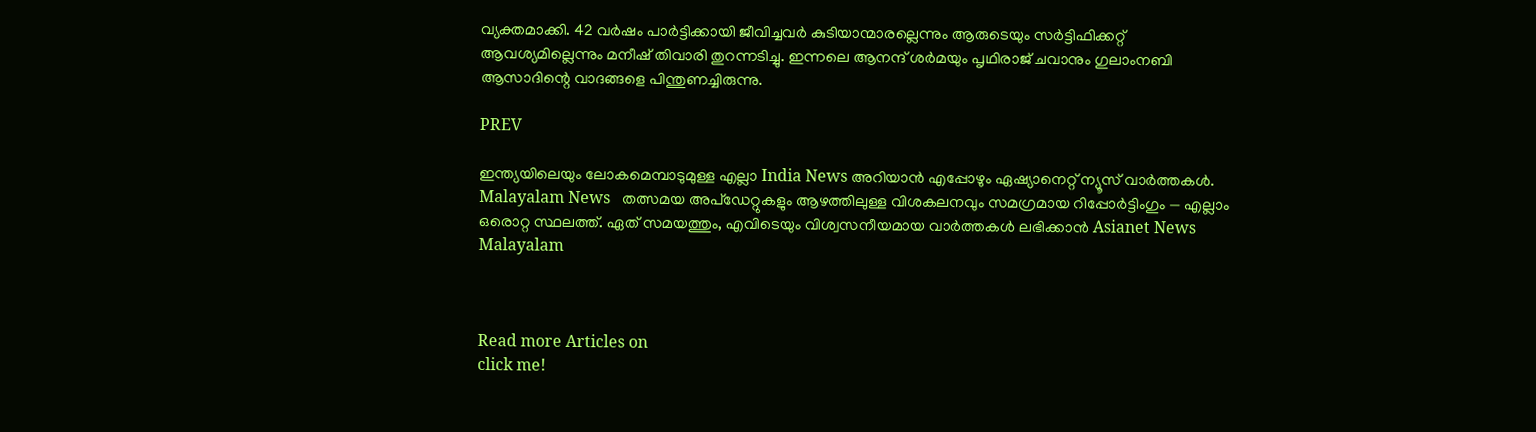വ്യക്തമാക്കി. 42 വർഷം പാർട്ടിക്കായി ജീവിച്ചവർ കുടിയാന്മാരല്ലെന്നും ആരുടെയും സർട്ടിഫിക്കറ്റ് ആവശ്യമില്ലെന്നും മനീഷ് തിവാരി തുറന്നടിച്ചു. ഇന്നലെ ആനന്ദ് ശർമയും പൃഥിരാജ് ചവാനും ഗുലാംനബി ആസാദിന്റെ വാദങ്ങളെ പിന്തുണച്ചിരുന്നു.

PREV

ഇന്ത്യയിലെയും ലോകമെമ്പാടുമുള്ള എല്ലാ India News അറിയാൻ എപ്പോഴും ഏഷ്യാനെറ്റ് ന്യൂസ് വാർത്തകൾ. Malayalam News   തത്സമയ അപ്‌ഡേറ്റുകളും ആഴത്തിലുള്ള വിശകലനവും സമഗ്രമായ റിപ്പോർട്ടിംഗും — എല്ലാം ഒരൊറ്റ സ്ഥലത്ത്. ഏത് സമയത്തും, എവിടെയും വിശ്വസനീയമായ വാർത്തകൾ ലഭിക്കാൻ Asianet News Malayalam



Read more Articles on
click me!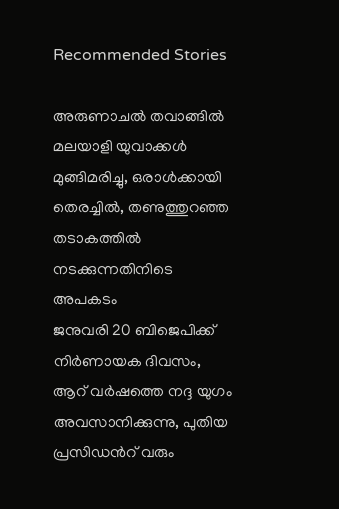Recommended Stories

അരുണാചൽ തവാങ്ങിൽ മലയാളി യുവാക്കള്‍ മുങ്ങിമരിച്ചു, ഒരാൾക്കായി തെരച്ചിൽ, തണുത്തുറഞ്ഞ തടാകത്തിൽ ന‌ടക്കുന്നതിനിടെ അപകടം
ജനുവരി 20 ബിജെപിക്ക് നിർണായക ദിവസം, ആറ് വർഷത്തെ നദ്ദ യുഗം അവസാനിക്കുന്നു, പുതിയ പ്രസിഡന്‍റ് വരും